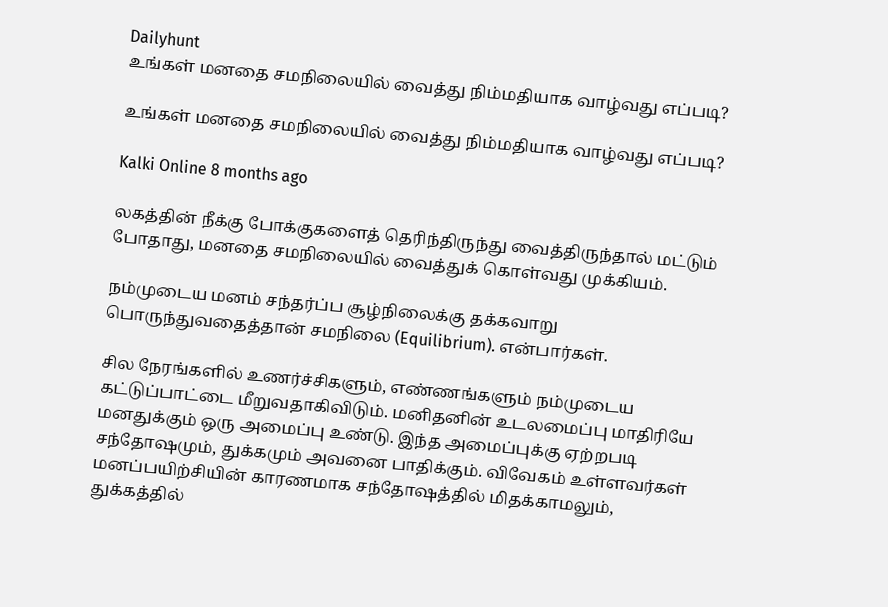Dailyhunt
உங்கள் மனதை சமநிலையில் வைத்து நிம்மதியாக வாழ்வது எப்படி?

உங்கள் மனதை சமநிலையில் வைத்து நிம்மதியாக வாழ்வது எப்படி?

Kalki Online 8 months ago

லகத்தின் நீக்கு போக்குகளைத் தெரிந்திருந்து வைத்திருந்தால் மட்டும் போதாது, மனதை சமநிலையில் வைத்துக் கொள்வது முக்கியம்.

நம்முடைய மனம் சந்தர்ப்ப சூழ்நிலைக்கு தக்கவாறு பொருந்துவதைத்தான் சமநிலை (Equilibrium). என்பார்கள்.

சில நேரங்களில் உணர்ச்சிகளும், எண்ணங்களும் நம்முடைய கட்டுப்பாட்டை மீறுவதாகிவிடும். மனிதனின் உடலமைப்பு மாதிரியே மனதுக்கும் ஒரு அமைப்பு உண்டு. இந்த அமைப்புக்கு ஏற்றபடி சந்தோஷமும், துக்கமும் அவனை பாதிக்கும். விவேகம் உள்ளவர்கள் மனப்பயிற்சியின் காரணமாக சந்தோஷத்தில் மிதக்காமலும், துக்கத்தில்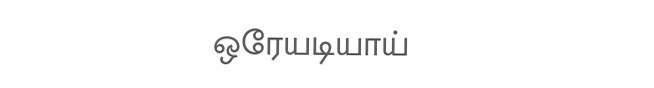ஒரேயடியாய்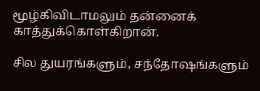மூழ்கிவிடாமலும் தன்னைக் காத்துக்கொள்கிறான்.

சில துயரங்களும், சந்தோஷங்களும்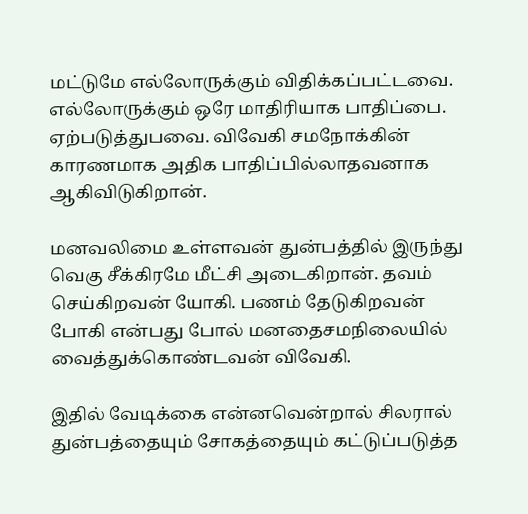மட்டுமே எல்லோருக்கும் விதிக்கப்பட்டவை. எல்லோருக்கும் ஒரே மாதிரியாக பாதிப்பை. ஏற்படுத்துபவை. விவேகி சமநோக்கின் காரணமாக அதிக பாதிப்பில்லாதவனாக ஆகிவிடுகிறான்.

மனவலிமை உள்ளவன் துன்பத்தில் இருந்து வெகு சீக்கிரமே மீட்சி அடைகிறான். தவம் செய்கிறவன் யோகி. பணம் தேடுகிறவன் போகி என்பது போல் மனதைசமநிலையில் வைத்துக்கொண்டவன் விவேகி.

இதில் வேடிக்கை என்னவென்றால் சிலரால் துன்பத்தையும் சோகத்தையும் கட்டுப்படுத்த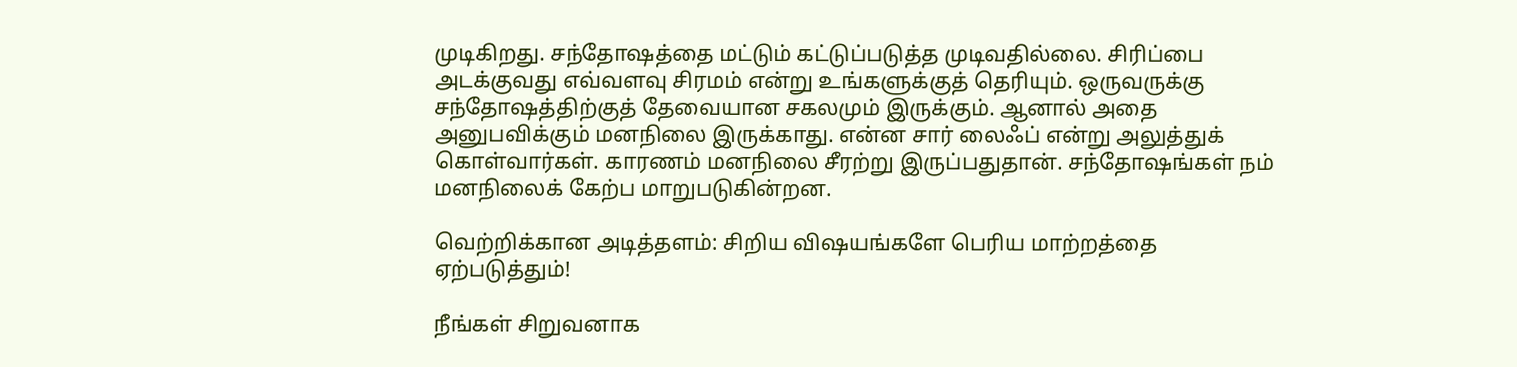முடிகிறது. சந்தோஷத்தை மட்டும் கட்டுப்படுத்த முடிவதில்லை. சிரிப்பை அடக்குவது எவ்வளவு சிரமம் என்று உங்களுக்குத் தெரியும். ஒருவருக்கு சந்தோஷத்திற்குத் தேவையான சகலமும் இருக்கும். ஆனால் அதை அனுபவிக்கும் மனநிலை இருக்காது. என்ன சார் லைஃப் என்று அலுத்துக் கொள்வார்கள். காரணம் மனநிலை சீரற்று இருப்பதுதான். சந்தோஷங்கள் நம் மனநிலைக் கேற்ப மாறுபடுகின்றன.

வெற்றிக்கான அடித்தளம்: சிறிய விஷயங்களே பெரிய மாற்றத்தை ஏற்படுத்தும்!

நீங்கள் சிறுவனாக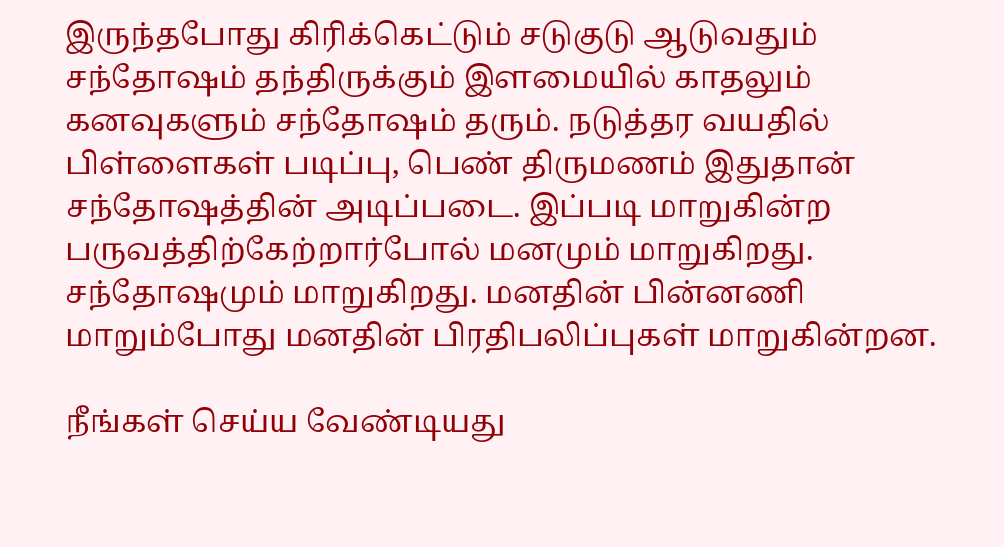இருந்தபோது கிரிக்கெட்டும் சடுகுடு ஆடுவதும் சந்தோஷம் தந்திருக்கும் இளமையில் காதலும் கனவுகளும் சந்தோஷம் தரும். நடுத்தர வயதில் பிள்ளைகள் படிப்பு, பெண் திருமணம் இதுதான் சந்தோஷத்தின் அடிப்படை. இப்படி மாறுகின்ற பருவத்திற்கேற்றார்போல் மனமும் மாறுகிறது. சந்தோஷமும் மாறுகிறது. மனதின் பின்னணி மாறும்போது மனதின் பிரதிபலிப்புகள் மாறுகின்றன.

நீங்கள் செய்ய வேண்டியது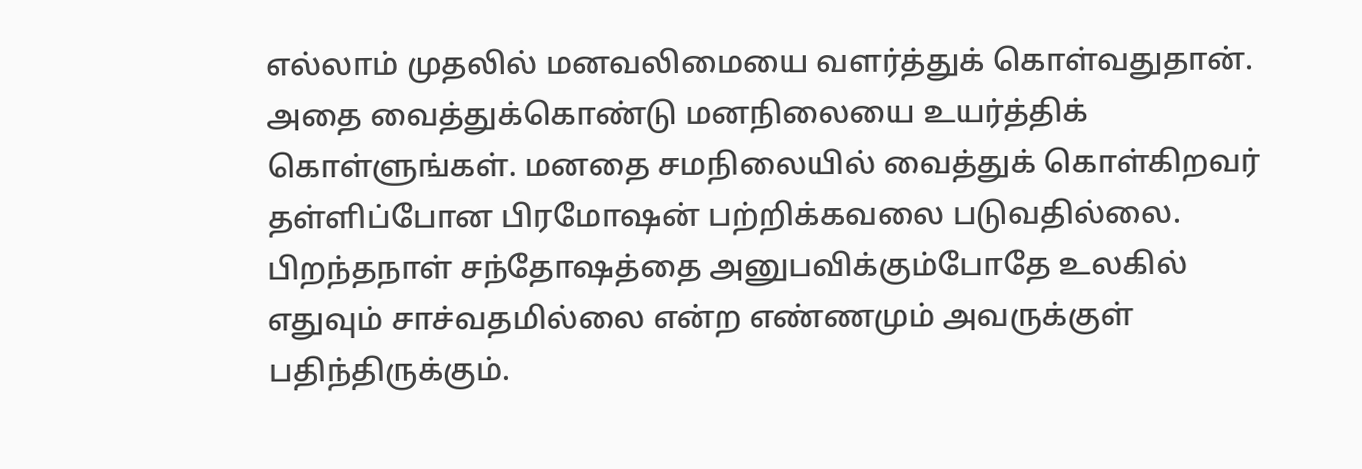எல்லாம் முதலில் மனவலிமையை வளர்த்துக் கொள்வதுதான். அதை வைத்துக்கொண்டு மனநிலையை உயர்த்திக் கொள்ளுங்கள். மனதை சமநிலையில் வைத்துக் கொள்கிறவர் தள்ளிப்போன பிரமோஷன் பற்றிக்கவலை படுவதில்லை. பிறந்தநாள் சந்தோஷத்தை அனுபவிக்கும்போதே உலகில் எதுவும் சாச்வதமில்லை என்ற எண்ணமும் அவருக்குள் பதிந்திருக்கும்.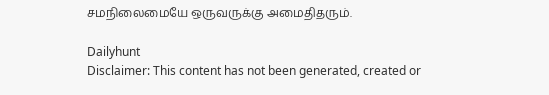சமநிலைமையே ஒருவருக்கு அமைதிதரும்.

Dailyhunt
Disclaimer: This content has not been generated, created or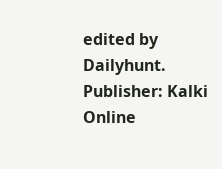edited by Dailyhunt. Publisher: Kalki Online